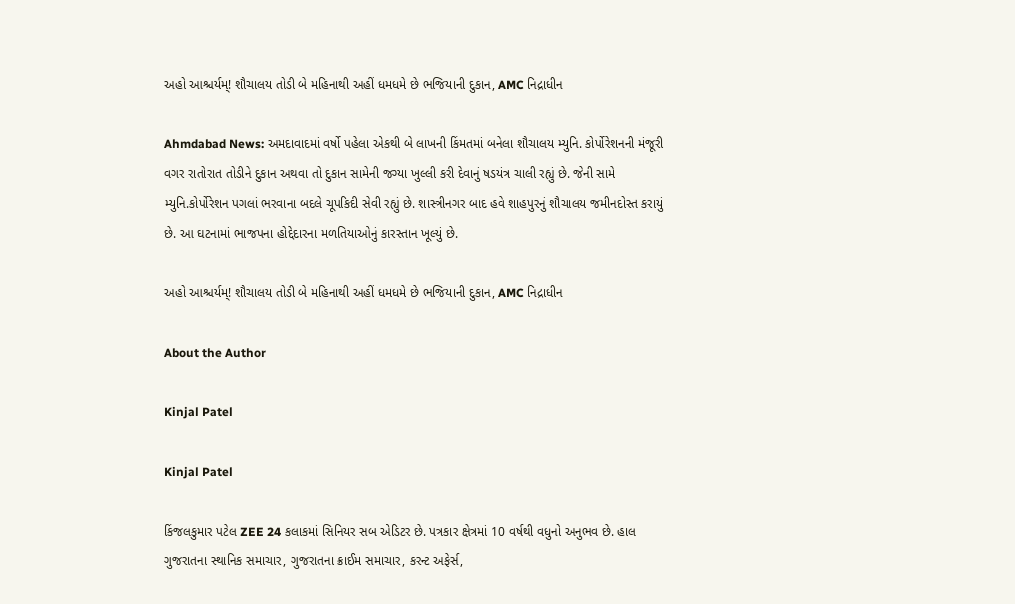અહો આશ્ચર્યમ્! શૌચાલય તોડી બે મહિનાથી અહીં ધમધમે છે ભજિયાની દુકાન, AMC નિદ્રાધીન

Ahmdabad News: અમદાવાદમાં વર્ષો પહેલા એકથી બે લાખની કિંમતમાં બનેલા શૌચાલય મ્યુનિ. કોર્પોરેશનની મંજૂરી વગર રાતોરાત તોડીને દુકાન અથવા તો દુકાન સામેની જગ્યા ખુલ્લી કરી દેવાનું ષડયંત્ર ચાલી રહ્યું છે. જેની સામે મ્યુનિ.કોર્પોરેશન પગલાં ભરવાના બદલે ચૂપકિદી સેવી રહ્યું છે. શાસ્ત્રીનગર બાદ હવે શાહપુરનું શૌચાલય જમીનદોસ્ત કરાયું છે. આ ઘટનામાં ભાજપના હોદ્દેદારના મળતિયાઓનું કારસ્તાન ખૂલ્યું છે.

અહો આશ્ચર્યમ્! શૌચાલય તોડી બે મહિનાથી અહીં ધમધમે છે ભજિયાની દુકાન, AMC નિદ્રાધીન

About the Author

Kinjal Patel

Kinjal Patel

કિંજલકુમાર પટેલ ZEE 24 કલાકમાં સિનિયર સબ એડિટર છે. પત્રકાર ક્ષેત્રમાં 10 વર્ષથી વધુનો અનુભવ છે. હાલ ગુજરાતના સ્થાનિક સમાચાર, ગુજરાતના ક્રાઈમ સમાચાર, કરન્ટ અફેર્સ,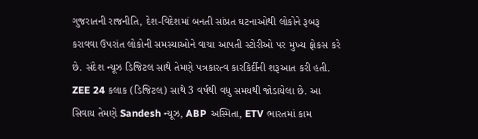ગુજરાતની રાજનીતિ, દેશ-વિદેશમાં બનતી સાંપ્રત ઘટનાઓથી લોકોને રૂબરૂ કરાવવા ઉપરાંત લોકોની સમસ્યાઓને વાચા આપતી સ્ટોરીઓ પર મુખ્ય ફોકસ કરે છે. સંદેશ ન્યૂઝ ડિજિટલ સાથે તેમણે પત્રકારત્વ કારકિર્દીની શરૂઆત કરી હતી. ZEE 24 કલાક (ડિજિટલ) સાથે 3 વર્ષથી વધુ સમયથી જોડાયેલા છે. આ સિવાય તેમણે Sandesh ન્યૂઝ, ABP અસ્મિતા, ETV ભારતમાં કામ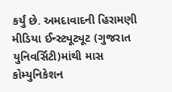કર્યું છે. અમદાવાદની હિરામણી મીડિયા ઈન્સ્ટ્યૂટ્યૂટ (ગુજરાત યુનિવર્સિટી)માંથી માસ કોમ્યુનિકેશન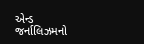એન્ડ જર્નાલિઝમનો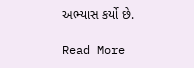અભ્યાસ કર્યો છે.

Read More